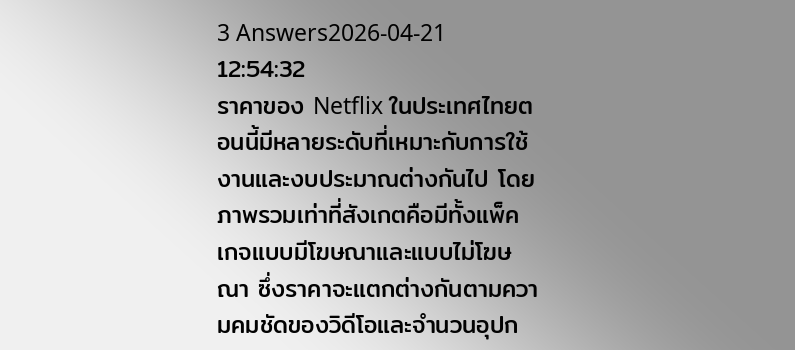3 Answers2026-04-21 12:54:32
ราคาของ Netflix ในประเทศไทยตอนนี้มีหลายระดับที่เหมาะกับการใช้งานและงบประมาณต่างกันไป โดยภาพรวมเท่าที่สังเกตคือมีทั้งแพ็คเกจแบบมีโฆษณาและแบบไม่โฆษณา ซึ่งราคาจะแตกต่างกันตามความคมชัดของวิดีโอและจำนวนอุปก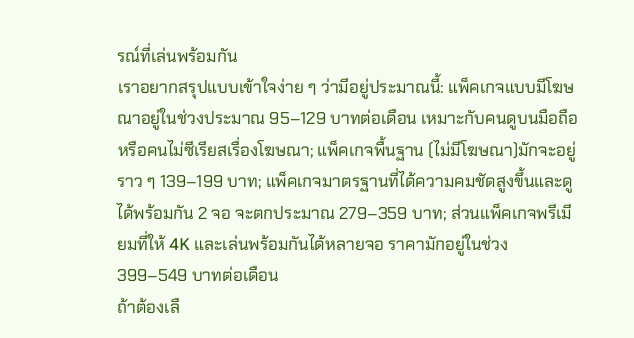รณ์ที่เล่นพร้อมกัน
เราอยากสรุปแบบเข้าใจง่าย ๆ ว่ามีอยู่ประมาณนี้: แพ็คเกจแบบมีโฆษณาอยู่ในช่วงประมาณ 95–129 บาทต่อเดือน เหมาะกับคนดูบนมือถือหรือคนไม่ซีเรียสเรื่องโฆษณา; แพ็คเกจพื้นฐาน (ไม่มีโฆษณา)มักจะอยู่ราว ๆ 139–199 บาท; แพ็คเกจมาตรฐานที่ได้ความคมชัดสูงขึ้นและดูได้พร้อมกัน 2 จอ จะตกประมาณ 279–359 บาท; ส่วนแพ็คเกจพรีเมียมที่ให้ 4K และเล่นพร้อมกันได้หลายจอ ราคามักอยู่ในช่วง 399–549 บาทต่อเดือน
ถ้าต้องเลื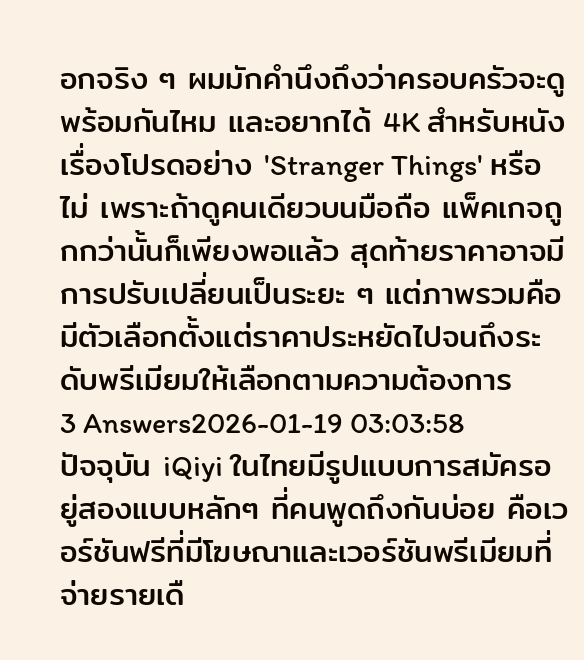อกจริง ๆ ผมมักคำนึงถึงว่าครอบครัวจะดูพร้อมกันไหม และอยากได้ 4K สำหรับหนังเรื่องโปรดอย่าง 'Stranger Things' หรือไม่ เพราะถ้าดูคนเดียวบนมือถือ แพ็คเกจถูกกว่านั้นก็เพียงพอแล้ว สุดท้ายราคาอาจมีการปรับเปลี่ยนเป็นระยะ ๆ แต่ภาพรวมคือมีตัวเลือกตั้งแต่ราคาประหยัดไปจนถึงระดับพรีเมียมให้เลือกตามความต้องการ
3 Answers2026-01-19 03:03:58
ปัจจุบัน iQiyi ในไทยมีรูปแบบการสมัครอยู่สองแบบหลักๆ ที่คนพูดถึงกันบ่อย คือเวอร์ชันฟรีที่มีโฆษณาและเวอร์ชันพรีเมียมที่จ่ายรายเดื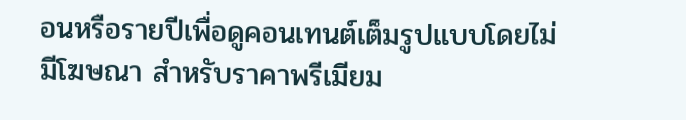อนหรือรายปีเพื่อดูคอนเทนต์เต็มรูปแบบโดยไม่มีโฆษณา สำหรับราคาพรีเมียม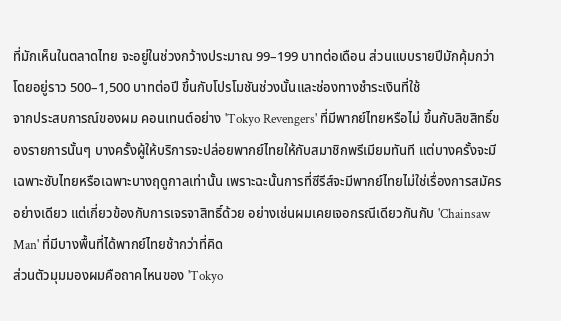ที่มักเห็นในตลาดไทย จะอยู่ในช่วงกว้างประมาณ 99–199 บาทต่อเดือน ส่วนแบบรายปีมักคุ้มกว่าโดยอยู่ราว 500–1,500 บาทต่อปี ขึ้นกับโปรโมชันช่วงนั้นและช่องทางชำระเงินที่ใช้
จากประสบการณ์ของผม คอนเทนต์อย่าง 'Tokyo Revengers' ที่มีพากย์ไทยหรือไม่ ขึ้นกับลิขสิทธิ์ของรายการนั้นๆ บางครั้งผู้ให้บริการจะปล่อยพากย์ไทยให้กับสมาชิกพรีเมียมทันที แต่บางครั้งจะมีเฉพาะซับไทยหรือเฉพาะบางฤดูกาลเท่านั้น เพราะฉะนั้นการที่ซีรีส์จะมีพากย์ไทยไม่ใช่เรื่องการสมัครอย่างเดียว แต่เกี่ยวข้องกับการเจรจาสิทธิ์ด้วย อย่างเช่นผมเคยเจอกรณีเดียวกันกับ 'Chainsaw Man' ที่มีบางพื้นที่ได้พากย์ไทยช้ากว่าที่คิด
ส่วนตัวมุมมองผมคือถาคไหนของ 'Tokyo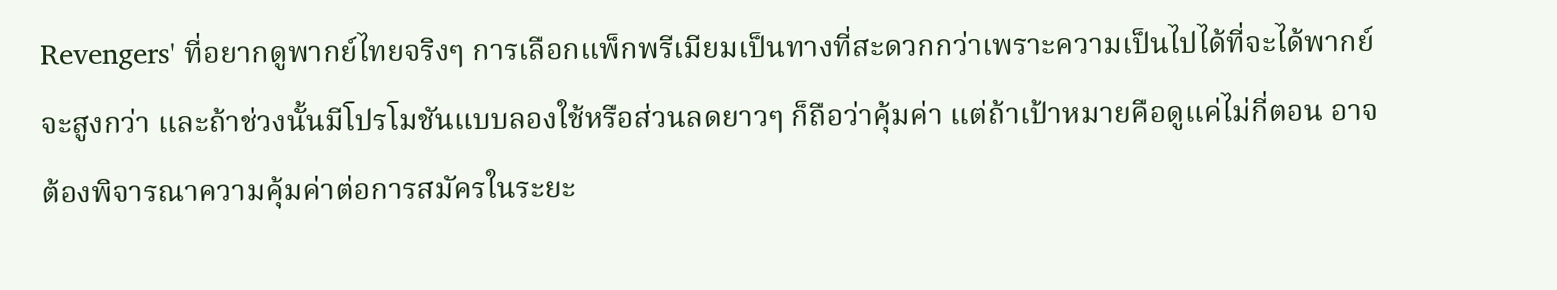Revengers' ที่อยากดูพากย์ไทยจริงๆ การเลือกแพ็กพรีเมียมเป็นทางที่สะดวกกว่าเพราะความเป็นไปได้ที่จะได้พากย์จะสูงกว่า และถ้าช่วงนั้นมีโปรโมชันแบบลองใช้หรือส่วนลดยาวๆ ก็ถือว่าคุ้มค่า แต่ถ้าเป้าหมายคือดูแค่ไม่กี่ตอน อาจต้องพิจารณาความคุ้มค่าต่อการสมัครในระยะ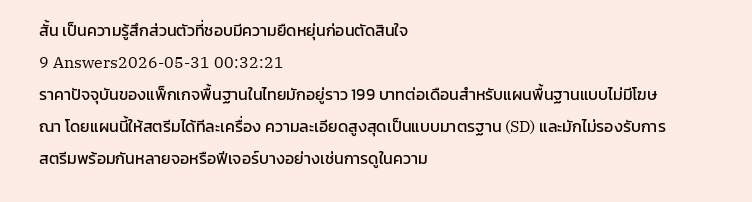สั้น เป็นความรู้สึกส่วนตัวที่ชอบมีความยืดหยุ่นก่อนตัดสินใจ
9 Answers2026-05-31 00:32:21
ราคาปัจจุบันของแพ็กเกจพื้นฐานในไทยมักอยู่ราว 199 บาทต่อเดือนสำหรับแผนพื้นฐานแบบไม่มีโฆษณา โดยแผนนี้ให้สตรีมได้ทีละเครื่อง ความละเอียดสูงสุดเป็นแบบมาตรฐาน (SD) และมักไม่รองรับการสตรีมพร้อมกันหลายจอหรือฟีเจอร์บางอย่างเช่นการดูในความ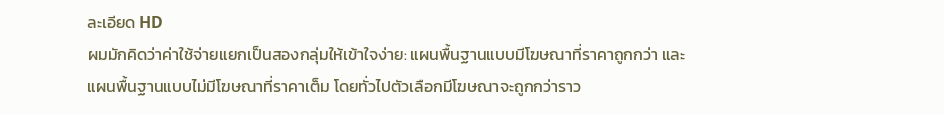ละเอียด HD
ผมมักคิดว่าค่าใช้จ่ายแยกเป็นสองกลุ่มให้เข้าใจง่าย: แผนพื้นฐานแบบมีโฆษณาที่ราคาถูกกว่า และแผนพื้นฐานแบบไม่มีโฆษณาที่ราคาเต็ม โดยทั่วไปตัวเลือกมีโฆษณาจะถูกกว่าราว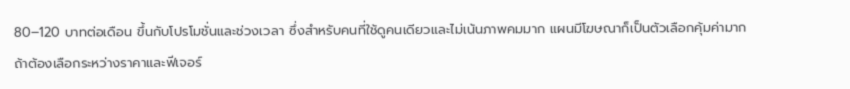80–120 บาทต่อเดือน ขึ้นกับโปรโมชั่นและช่วงเวลา ซึ่งสำหรับคนที่ใช้ดูคนเดียวและไม่เน้นภาพคมมาก แผนมีโฆษณาก็เป็นตัวเลือกคุ้มค่ามาก
ถ้าต้องเลือกระหว่างราคาและฟีเจอร์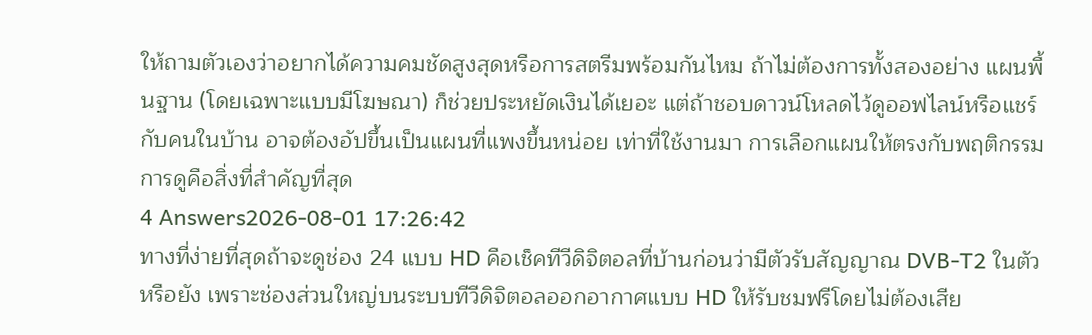ให้ถามตัวเองว่าอยากได้ความคมชัดสูงสุดหรือการสตรีมพร้อมกันไหม ถ้าไม่ต้องการทั้งสองอย่าง แผนพื้นฐาน (โดยเฉพาะแบบมีโฆษณา) ก็ช่วยประหยัดเงินได้เยอะ แต่ถ้าชอบดาวน์โหลดไว้ดูออฟไลน์หรือแชร์กับคนในบ้าน อาจต้องอัปขึ้นเป็นแผนที่แพงขึ้นหน่อย เท่าที่ใช้งานมา การเลือกแผนให้ตรงกับพฤติกรรมการดูคือสิ่งที่สำคัญที่สุด
4 Answers2026-08-01 17:26:42
ทางที่ง่ายที่สุดถ้าจะดูช่อง 24 แบบ HD คือเช็คทีวีดิจิตอลที่บ้านก่อนว่ามีตัวรับสัญญาณ DVB‑T2 ในตัวหรือยัง เพราะช่องส่วนใหญ่บนระบบทีวีดิจิตอลออกอากาศแบบ HD ให้รับชมฟรีโดยไม่ต้องเสีย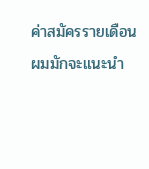ค่าสมัครรายเดือน
ผมมักจะแนะนำ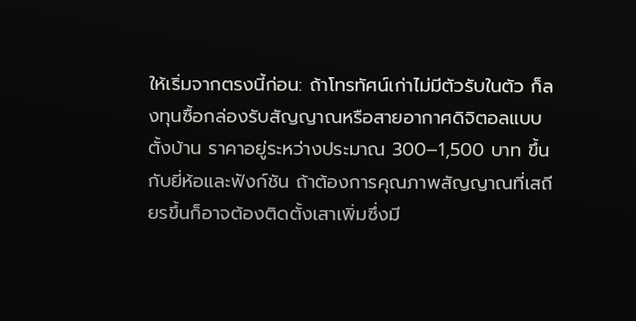ให้เริ่มจากตรงนี้ก่อน: ถ้าโทรทัศน์เก่าไม่มีตัวรับในตัว ก็ลงทุนซื้อกล่องรับสัญญาณหรือสายอากาศดิจิตอลแบบตั้งบ้าน ราคาอยู่ระหว่างประมาณ 300–1,500 บาท ขึ้นกับยี่ห้อและฟังก์ชัน ถ้าต้องการคุณภาพสัญญาณที่เสถียรขึ้นก็อาจต้องติดตั้งเสาเพิ่มซึ่งมี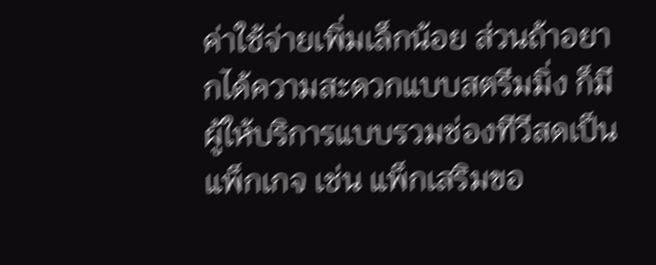ค่าใช้จ่ายเพิ่มเล็กน้อย ส่วนถ้าอยากได้ความสะดวกแบบสตรีมมิ่ง ก็มีผู้ให้บริการแบบรวมช่องทีวีสดเป็นแพ็กเกจ เช่น แพ็กเสริมขอ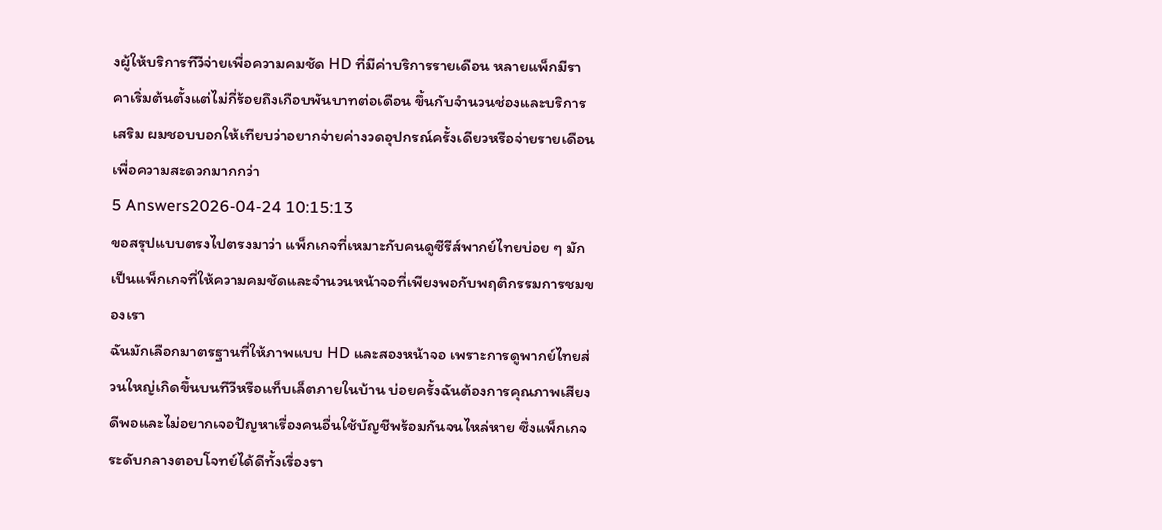งผู้ให้บริการทีวีจ่ายเพื่อความคมชัด HD ที่มีค่าบริการรายเดือน หลายแพ็กมีราคาเริ่มต้นตั้งแต่ไม่กี่ร้อยถึงเกือบพันบาทต่อเดือน ขึ้นกับจำนวนช่องและบริการเสริม ผมชอบบอกให้เทียบว่าอยากจ่ายค่างวดอุปกรณ์ครั้งเดียวหรือจ่ายรายเดือนเพื่อความสะดวกมากกว่า
5 Answers2026-04-24 10:15:13
ขอสรุปแบบตรงไปตรงมาว่า แพ็กเกจที่เหมาะกับคนดูซีรีส์พากย์ไทยบ่อย ๆ มักเป็นแพ็กเกจที่ให้ความคมชัดและจำนวนหน้าจอที่เพียงพอกับพฤติกรรมการชมของเรา
ฉันมักเลือกมาตรฐานที่ให้ภาพแบบ HD และสองหน้าจอ เพราะการดูพากย์ไทยส่วนใหญ่เกิดขึ้นบนทีวีหรือแท็บเล็ตภายในบ้าน บ่อยครั้งฉันต้องการคุณภาพเสียงดีพอและไม่อยากเจอปัญหาเรื่องคนอื่นใช้บัญชีพร้อมกันจนไหล่หาย ซึ่งแพ็กเกจระดับกลางตอบโจทย์ได้ดีทั้งเรื่องรา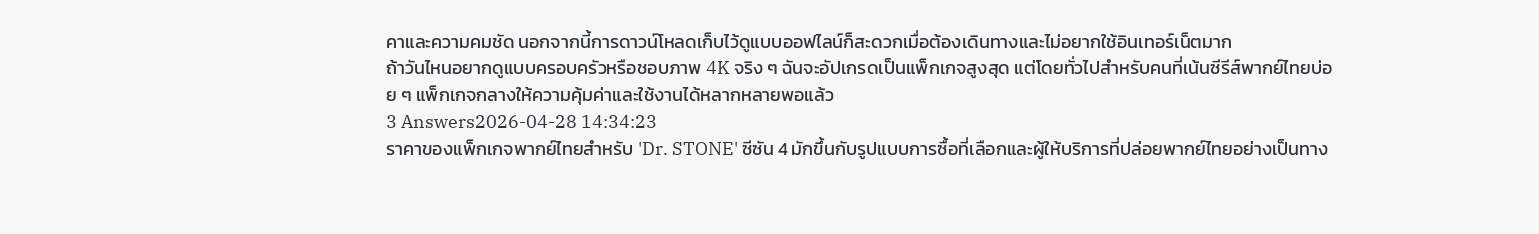คาและความคมชัด นอกจากนี้การดาวน์โหลดเก็บไว้ดูแบบออฟไลน์ก็สะดวกเมื่อต้องเดินทางและไม่อยากใช้อินเทอร์เน็ตมาก
ถ้าวันไหนอยากดูแบบครอบครัวหรือชอบภาพ 4K จริง ๆ ฉันจะอัปเกรดเป็นแพ็กเกจสูงสุด แต่โดยทั่วไปสำหรับคนที่เน้นซีรีส์พากย์ไทยบ่อย ๆ แพ็กเกจกลางให้ความคุ้มค่าและใช้งานได้หลากหลายพอแล้ว
3 Answers2026-04-28 14:34:23
ราคาของแพ็กเกจพากย์ไทยสำหรับ 'Dr. STONE' ซีซัน 4 มักขึ้นกับรูปแบบการซื้อที่เลือกและผู้ให้บริการที่ปล่อยพากย์ไทยอย่างเป็นทาง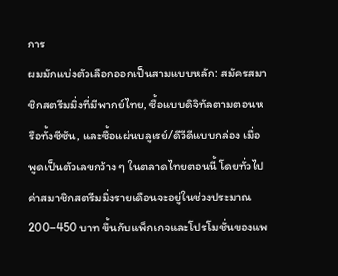การ
ผมมักแบ่งตัวเลือกออกเป็นสามแบบหลัก: สมัครสมาชิกสตรีมมิ่งที่มีพากย์ไทย, ซื้อแบบดิจิทัลตามตอนหรือทั้งซีซัน, และซื้อแผ่นบลูเรย์/ดีวีดีแบบกล่อง เมื่อพูดเป็นตัวเลขกว้าง ๆ ในตลาดไทยตอนนี้ โดยทั่วไปค่าสมาชิกสตรีมมิ่งรายเดือนจะอยู่ในช่วงประมาณ 200–450 บาท ขึ้นกับแพ็กเกจและโปรโมชั่นของแพ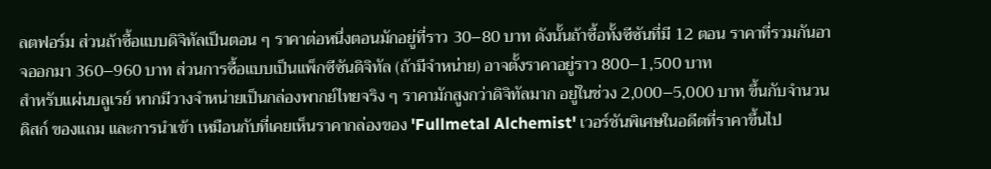ลตฟอร์ม ส่วนถ้าซื้อแบบดิจิทัลเป็นตอน ๆ ราคาต่อหนึ่งตอนมักอยู่ที่ราว 30–80 บาท ดังนั้นถ้าซื้อทั้งซีซันที่มี 12 ตอน ราคาที่รวมกันอาจออกมา 360–960 บาท ส่วนการซื้อแบบเป็นแพ็กซีซันดิจิทัล (ถ้ามีจำหน่าย) อาจตั้งราคาอยู่ราว 800–1,500 บาท
สำหรับแผ่นบลูเรย์ หากมีวางจำหน่ายเป็นกล่องพากย์ไทยจริง ๆ ราคามักสูงกว่าดิจิทัลมาก อยู่ในช่วง 2,000–5,000 บาท ขึ้นกับจำนวนดิสก์ ของแถม และการนำเข้า เหมือนกับที่เคยเห็นราคากล่องของ 'Fullmetal Alchemist' เวอร์ชันพิเศษในอดีตที่ราคาขึ้นไป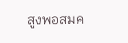สูงพอสมค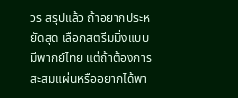วร สรุปแล้ว ถ้าอยากประหยัดสุด เลือกสตรีมมิ่งแบบมีพากย์ไทย แต่ถ้าต้องการสะสมแผ่นหรืออยากได้พา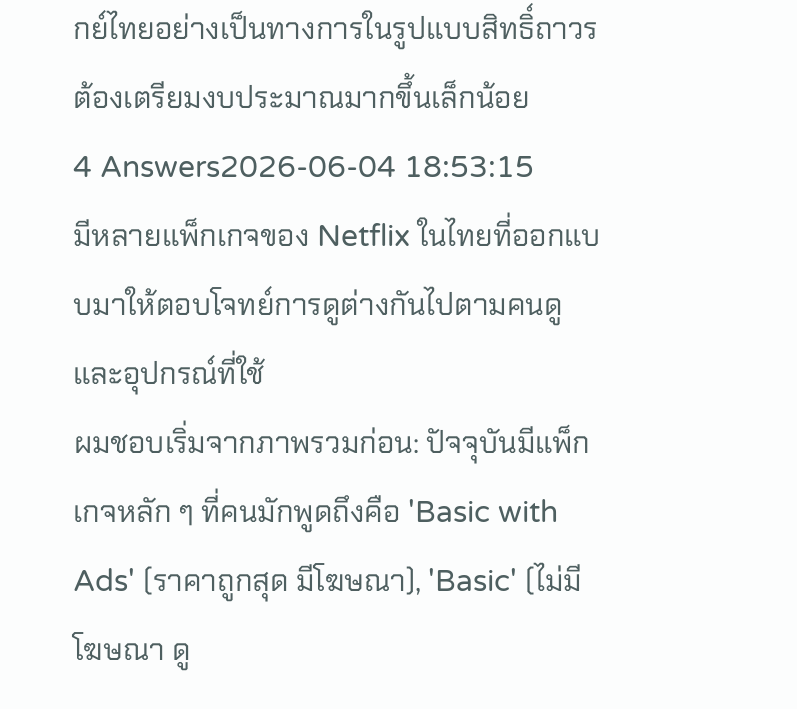กย์ไทยอย่างเป็นทางการในรูปแบบสิทธิ์ถาวร ต้องเตรียมงบประมาณมากขึ้นเล็กน้อย
4 Answers2026-06-04 18:53:15
มีหลายแพ็กเกจของ Netflix ในไทยที่ออกแบบมาให้ตอบโจทย์การดูต่างกันไปตามคนดูและอุปกรณ์ที่ใช้
ผมชอบเริ่มจากภาพรวมก่อน: ปัจจุบันมีแพ็กเกจหลัก ๆ ที่คนมักพูดถึงคือ 'Basic with Ads' (ราคาถูกสุด มีโฆษณา), 'Basic' (ไม่มีโฆษณา ดู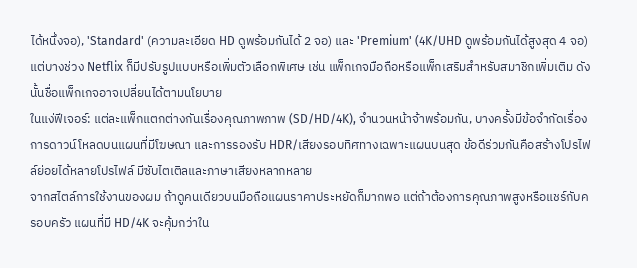ได้หนึ่งจอ), 'Standard' (ความละเอียด HD ดูพร้อมกันได้ 2 จอ) และ 'Premium' (4K/UHD ดูพร้อมกันได้สูงสุด 4 จอ) แต่บางช่วง Netflix ก็มีปรับรูปแบบหรือเพิ่มตัวเลือกพิเศษ เช่น แพ็กเกจมือถือหรือแพ็กเสริมสำหรับสมาชิกเพิ่มเติม ดังนั้นชื่อแพ็กเกจอาจเปลี่ยนได้ตามนโยบาย
ในแง่ฟีเจอร์: แต่ละแพ็กแตกต่างกันเรื่องคุณภาพภาพ (SD/HD/4K), จำนวนหน้าจ้าพร้อมกัน, บางครั้งมีข้อจำกัดเรื่องการดาวน์โหลดบนแผนที่มีโฆษณา และการรองรับ HDR/เสียงรอบทิศทางเฉพาะแผนบนสุด ข้อดีร่วมกันคือสร้างโปรไฟล์ย่อยได้หลายโปรไฟล์ มีซับไตเติลและภาษาเสียงหลากหลาย
จากสไตล์การใช้งานของผม ถ้าดูคนเดียวบนมือถือแผนราคาประหยัดก็มากพอ แต่ถ้าต้องการคุณภาพสูงหรือแชร์กับครอบครัว แผนที่มี HD/4K จะคุ้มกว่าใน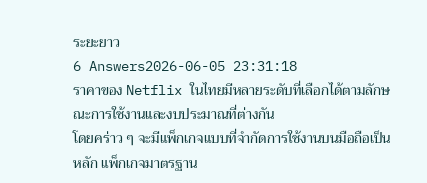ระยะยาว
6 Answers2026-06-05 23:31:18
ราคาของ Netflix ในไทยมีหลายระดับที่เลือกได้ตามลักษณะการใช้งานและงบประมาณที่ต่างกัน
โดยคร่าว ๆ จะมีแพ็กเกจแบบที่จำกัดการใช้งานบนมือถือเป็นหลัก แพ็กเกจมาตรฐาน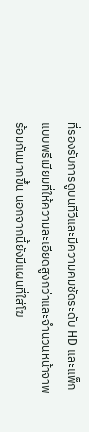ที่รองรับการดูบนทีวีและมีความคมชัดระดับ HD และแพ็กแบบพรีเมียมที่ให้ความละเอียดสูงกว่าและจำนวนหน้าจาพร้อมกันมากขึ้น นอกจากนี้ยังมีแผนที่ใส่โฆ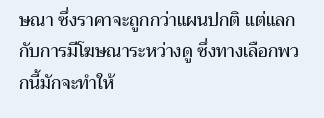ษณา ซึ่งราคาจะถูกกว่าแผนปกติ แต่แลกกับการมีโฆษณาระหว่างดู ซึ่งทางเลือกพวกนี้มักจะทำให้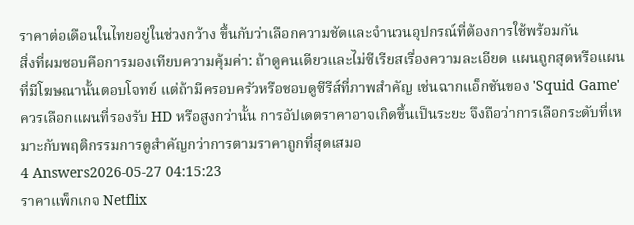ราคาต่อเดือนในไทยอยู่ในช่วงกว้าง ขึ้นกับว่าเลือกความชัดและจำนวนอุปกรณ์ที่ต้องการใช้พร้อมกัน
สิ่งที่ผมชอบคือการมองเทียบความคุ้มค่า: ถ้าดูคนเดียวและไม่ซีเรียสเรื่องความละเอียด แผนถูกสุดหรือแผนที่มีโฆษณานั้นตอบโจทย์ แต่ถ้ามีครอบครัวหรือชอบดูซีรีส์ที่ภาพสำคัญ เช่นฉากแอ็กชันของ 'Squid Game' ควรเลือกแผนที่รองรับ HD หรือสูงกว่านั้น การอัปเดตราคาอาจเกิดขึ้นเป็นระยะ จึงถือว่าการเลือกระดับที่เหมาะกับพฤติกรรมการดูสำคัญกว่าการตามราคาถูกที่สุดเสมอ
4 Answers2026-05-27 04:15:23
ราคาแพ็กเกจ Netflix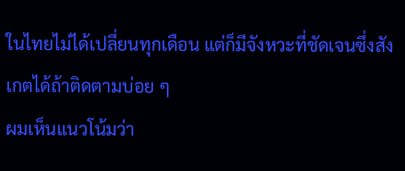ในไทยไม่ได้เปลี่ยนทุกเดือน แต่ก็มีจังหวะที่ชัดเจนซึ่งสังเกตได้ถ้าติดตามบ่อย ๆ
ผมเห็นแนวโน้มว่า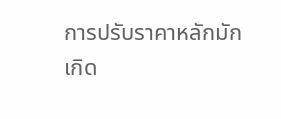การปรับราคาหลักมักเกิด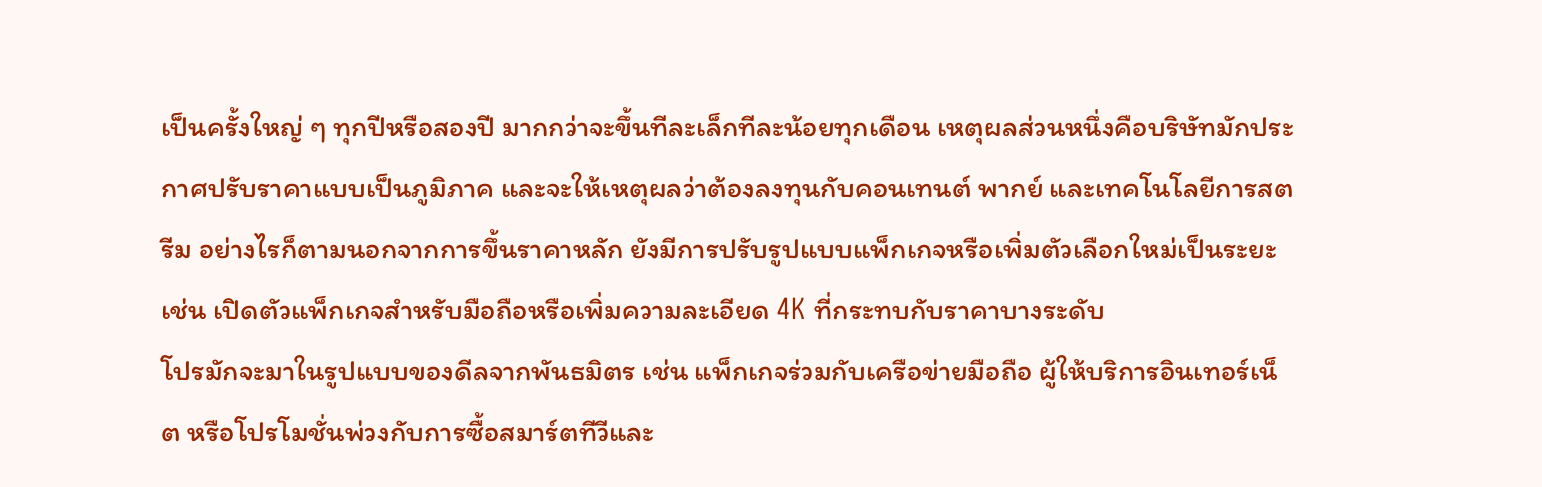เป็นครั้งใหญ่ ๆ ทุกปีหรือสองปี มากกว่าจะขึ้นทีละเล็กทีละน้อยทุกเดือน เหตุผลส่วนหนึ่งคือบริษัทมักประกาศปรับราคาแบบเป็นภูมิภาค และจะให้เหตุผลว่าต้องลงทุนกับคอนเทนต์ พากย์ และเทคโนโลยีการสตรีม อย่างไรก็ตามนอกจากการขึ้นราคาหลัก ยังมีการปรับรูปแบบแพ็กเกจหรือเพิ่มตัวเลือกใหม่เป็นระยะ เช่น เปิดตัวแพ็กเกจสำหรับมือถือหรือเพิ่มความละเอียด 4K ที่กระทบกับราคาบางระดับ
โปรมักจะมาในรูปแบบของดีลจากพันธมิตร เช่น แพ็กเกจร่วมกับเครือข่ายมือถือ ผู้ให้บริการอินเทอร์เน็ต หรือโปรโมชั่นพ่วงกับการซื้อสมาร์ตทีวีและ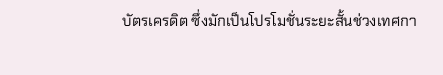บัตรเครดิต ซึ่งมักเป็นโปรโมชั่นระยะสั้นช่วงเทศกา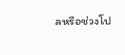ลหรือช่วงโป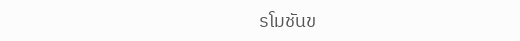รโมชันข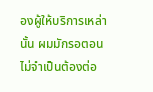องผู้ให้บริการเหล่านั้น ผมมักรอตอนไม่จำเป็นต้องต่อ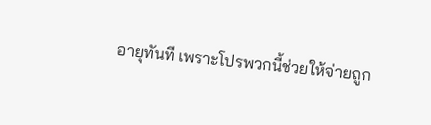อายุทันที เพราะโปรพวกนี้ช่วยให้จ่ายถูก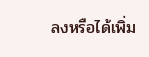ลงหรือได้เพิ่ม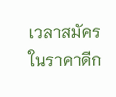เวลาสมัครในราคาดีก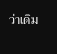ว่าเดิม